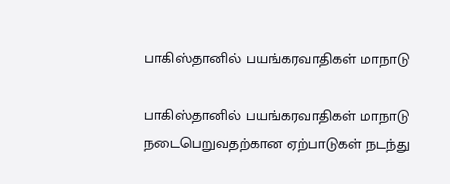பாகிஸ்தானில் பயங்கரவாதிகள் மாநாடு

பாகிஸ்தானில் பயங்கரவாதிகள் மாநாடு நடைபெறுவதற்கான ஏற்பாடுகள் நடந்து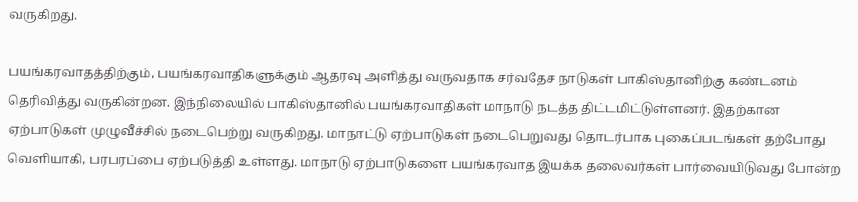வருகிறது.

பயங்கரவாதத்திற்கும், பயங்கரவாதிகளுக்கும் ஆதரவு அளித்து வருவதாக சர்வதேச நாடுகள் பாகிஸ்தானிற்கு கண்டனம் தெரிவித்து வருகின்றன. இந்நிலையில் பாகிஸ்தானில் பயங்கரவாதிகள் மாநாடு நடத்த திட்டமிட்டுள்ளனர். இதற்கான ஏற்பாடுகள் முழுவீச்சில் நடைபெற்று வருகிறது. மாநாட்டு ஏற்பாடுகள் நடைபெறுவது தொடர்பாக புகைப்படங்கள் தற்போது வெளியாகி, பரபரப்பை ஏற்படுத்தி உள்ளது. மாநாடு ஏற்பாடுகளை பயங்கரவாத இயக்க தலைவர்கள் பார்வையிடுவது போன்ற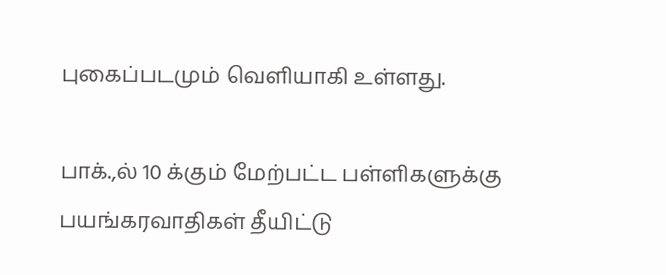புகைப்படமும் வெளியாகி உள்ளது.

பாக்.,ல் 10 க்கும் மேற்பட்ட பள்ளிகளுக்கு பயங்கரவாதிகள் தீயிட்டு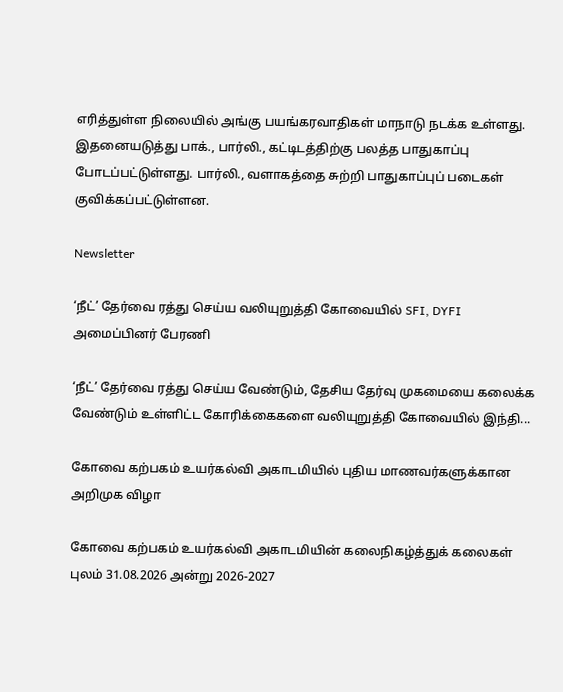எரித்துள்ள நிலையில் அங்கு பயங்கரவாதிகள் மாநாடு நடக்க உள்ளது. இதனையடுத்து பாக்., பார்லி., கட்டிடத்திற்கு பலத்த பாதுகாப்பு போடப்பட்டுள்ளது. பார்லி., வளாகத்தை சுற்றி பாதுகாப்புப் படைகள் குவிக்கப்பட்டுள்ளன.

Newsletter

‘நீட்’ தேர்வை ரத்து செய்ய வலியுறுத்தி கோவையில் SFI, DYFI அமைப்பினர் பேரணி

‘நீட்’ தேர்வை ரத்து செய்ய வேண்டும், தேசிய தேர்வு முகமையை கலைக்க வேண்டும் உள்ளிட்ட கோரிக்கைகளை வலியுறுத்தி கோவையில் இந்தி...

கோவை கற்பகம் உயர்கல்வி அகாடமியில் புதிய மாணவர்களுக்கான அறிமுக விழா

கோவை கற்பகம் உயர்கல்வி அகாடமியின் கலைநிகழ்த்துக் கலைகள் புலம் 31.08.2026 அன்று 2026-2027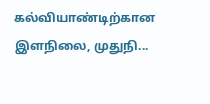கல்வியாண்டிற்கான இளநிலை, முதுநி...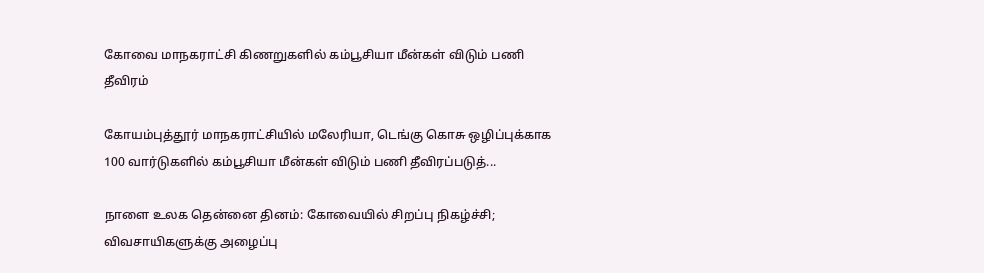கோவை மாநகராட்சி கிணறுகளில் கம்பூசியா மீன்கள் விடும் பணி தீவிரம்

கோயம்புத்தூர் மாநகராட்சியில் மலேரியா, டெங்கு கொசு ஒழிப்புக்காக 100 வார்டுகளில் கம்பூசியா மீன்கள் விடும் பணி தீவிரப்படுத்...

நாளை உலக தென்னை தினம்: கோவையில் சிறப்பு நிகழ்ச்சி; விவசாயிகளுக்கு அழைப்பு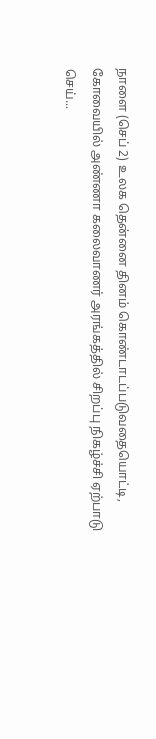நாளை (செப் 2) உலக தென்னை தினம் கொண்டாடப்படுவதையொட்டி, கோவையில் அண்ணா கலைவாணர் அரங்கத்தில் சிறப்பு நிகழ்ச்சி ஏற்பாடு செய்...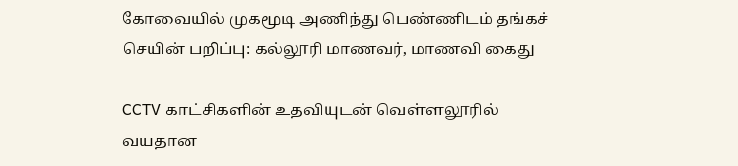கோவையில் முகமூடி அணிந்து பெண்ணிடம் தங்கச் செயின் பறிப்பு: கல்லூரி மாணவர், மாணவி கைது

CCTV காட்சிகளின் உதவியுடன் வெள்ளலூரில் வயதான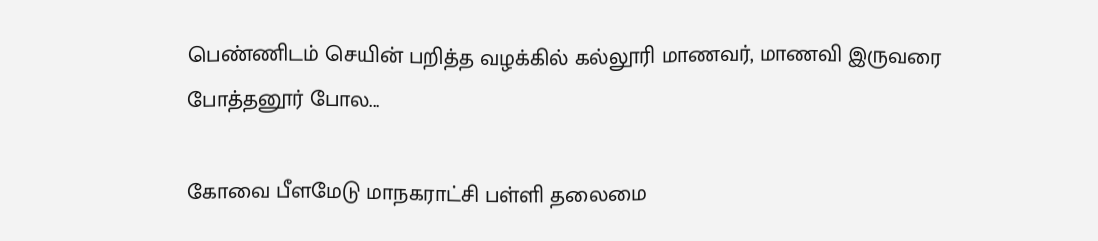பெண்ணிடம் செயின் பறித்த வழக்கில் கல்லூரி மாணவர், மாணவி இருவரை போத்தனூர் போல...

கோவை பீளமேடு மாநகராட்சி பள்ளி தலைமை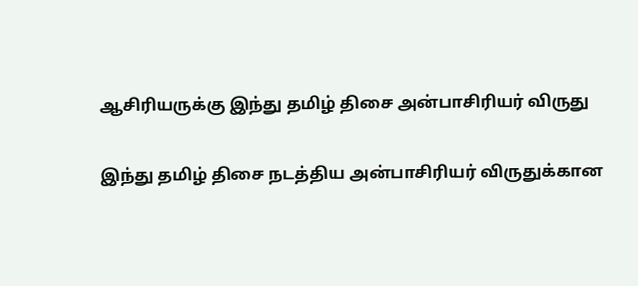ஆசிரியருக்கு இந்து தமிழ் திசை அன்பாசிரியர் விருது

இந்து தமிழ் திசை நடத்திய அன்பாசிரியர் விருதுக்கான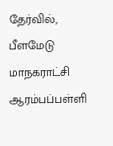தேர்வில், பீளமேடு மாநகராட்சி ஆரம்பப்பள்ளி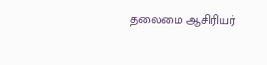தலைமை ஆசிரியர்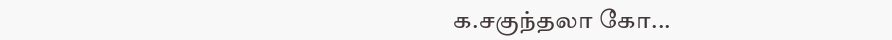க.சகுந்தலா கோ...